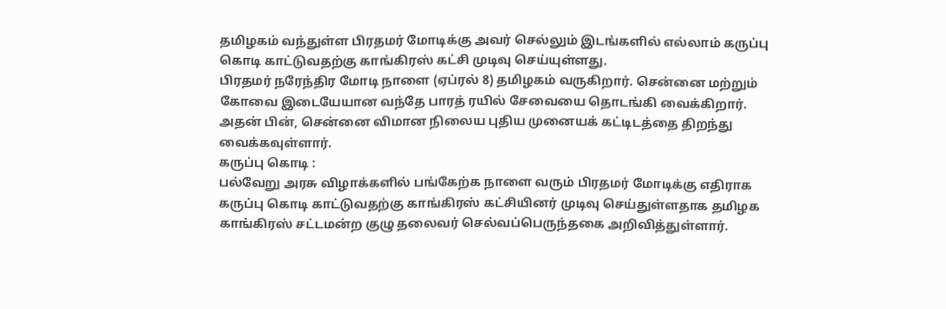தமிழகம் வந்துள்ள பிரதமர் மோடிக்கு அவர் செல்லும் இடங்களில் எல்லாம் கருப்பு கொடி காட்டுவதற்கு காங்கிரஸ் கட்சி முடிவு செய்யுள்ளது.
பிரதமர் நரேந்திர மோடி நாளை (ஏப்ரல் 8) தமிழகம் வருகிறார். சென்னை மற்றும் கோவை இடையேயான வந்தே பாரத் ரயில் சேவையை தொடங்கி வைக்கிறார். அதன் பின், சென்னை விமான நிலைய புதிய முனையக் கட்டிடத்தை திறந்து வைக்கவுள்ளார்.
கருப்பு கொடி :
பல்வேறு அரசு விழாக்களில் பங்கேற்க நாளை வரும் பிரதமர் மோடிக்கு எதிராக கருப்பு கொடி காட்டுவதற்கு காங்கிரஸ் கட்சியினர் முடிவு செய்துள்ளதாக தமிழக காங்கிரஸ் சட்டமன்ற குழு தலைவர் செல்வப்பெருந்தகை அறிவித்துள்ளார்.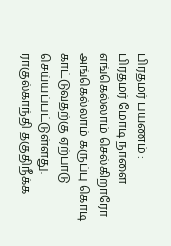பிரதமர் பயணம் :
பிரதமர் மோடி நாளை எங்கெல்லாம் செல்கிறாரோ அங்கெல்லாம் கருப்பு கொடி காட்டுவதற்கு ஏற்பாடு செய்யப்பட்டுள்ளது. ராகுல்காந்தி தகுதிநீக்க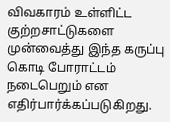விவகாரம் உள்ளிட்ட குற்றசாட்டுகளை முன்வைத்து இந்த கருப்பு கொடி போராட்டம் நடைபெறும் என எதிர்பார்க்கப்படுகிறது.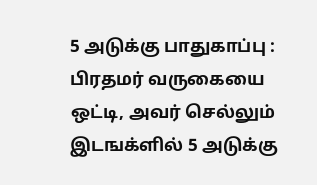5 அடுக்கு பாதுகாப்பு :
பிரதமர் வருகையை ஒட்டி, அவர் செல்லும் இடஙக்ளில் 5 அடுக்கு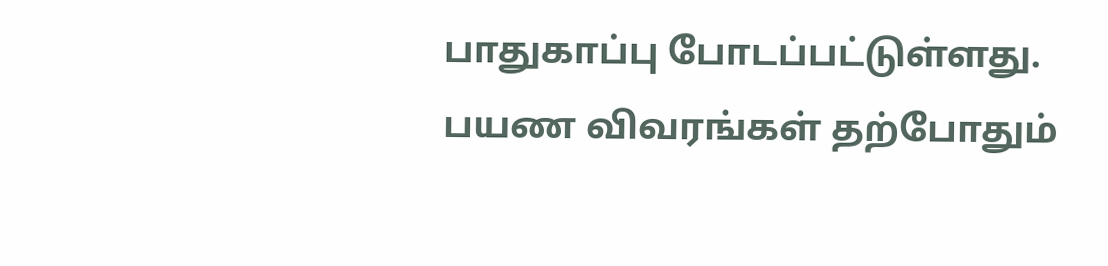பாதுகாப்பு போடப்பட்டுள்ளது. பயண விவரங்கள் தற்போதும்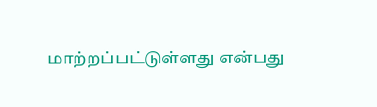மாற்றப்பட்டுள்ளது என்பது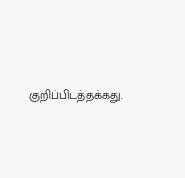குறிப்பிடத்தக்கது.